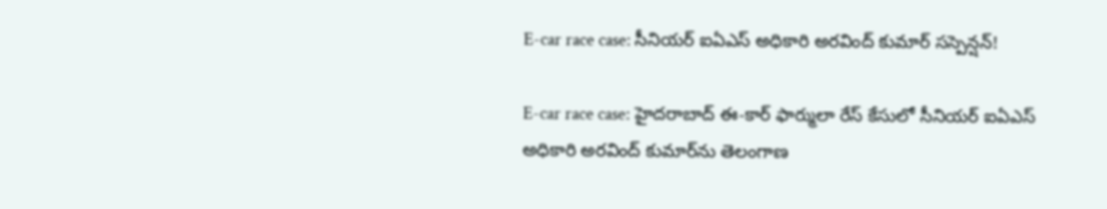E-car race case: సీనియర్ ఐఏఎస్ అధికారి అరవింద్ కుమార్ సస్పెన్షన్!

E-car race case: హైదరాబాద్ ఈ-కార్ ఫార్ములా రేస్ కేసులో సీనియర్ ఐఏఎస్ అధికారి అరవింద్ కుమార్‌ను తెలంగాణ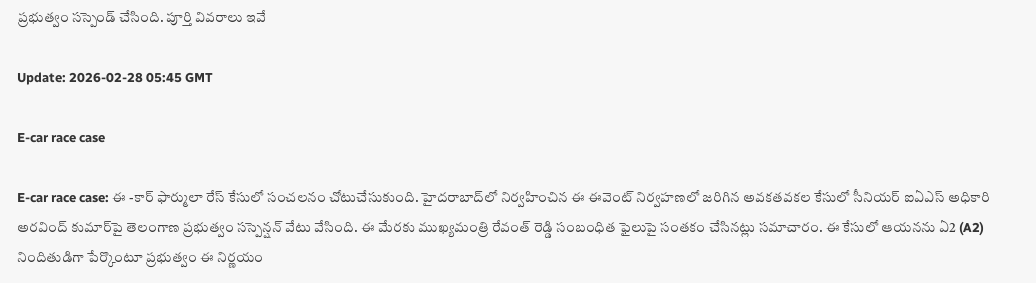ప్రభుత్వం సస్పెండ్ చేసింది. పూర్తి వివరాలు ఇవే

Update: 2026-02-28 05:45 GMT

E-car race case

E-car race case: ఈ -కార్ ఫార్ములా రేస్ కేసులో సంచలనం చోటుచేసుకుంది. హైదరాబాద్‌లో నిర్వహించిన ఈ ఈవెంట్ నిర్వహణలో జరిగిన అవకతవకల కేసులో సీనియర్ ఐఏఎస్ అధికారి అరవింద్ కుమార్‌పై తెలంగాణ ప్రభుత్వం సస్పెన్షన్ వేటు వేసింది. ఈ మేరకు ముఖ్యమంత్రి రేవంత్ రెడ్డి సంబంధిత ఫైలుపై సంతకం చేసినట్లు సమాచారం. ఈ కేసులో ఆయనను ఏ2 (A2) నిందితుడిగా పేర్కొంటూ ప్రభుత్వం ఈ నిర్ణయం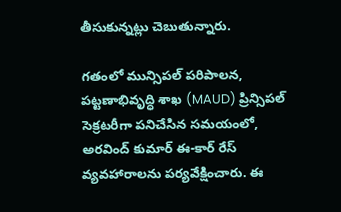తీసుకున్నట్లు చెబుతున్నారు.

గతంలో మున్సిపల్ పరిపాలన, పట్టణాభివృద్ధి శాఖ (MAUD) ప్రిన్సిపల్ సెక్రటరీగా పనిచేసిన సమయంలో, అరవింద్ కుమార్ ఈ-కార్ రేస్ వ్యవహారాలను పర్యవేక్షించారు. ఈ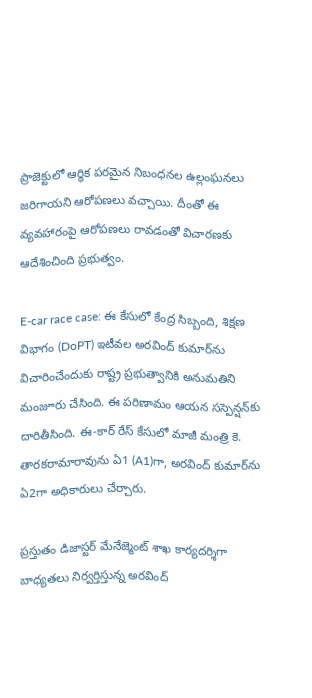ప్రాజెక్టులో ఆర్థిక పరమైన నిబంధనల ఉల్లంఘనలు జరిగాయని ఆరోపణలు వచ్చాయి. దీంతో ఈ వ్యవహారంపై ఆరోపణలు రావడంతో విచారణకు ఆదేశించింది ప్రభుత్వం.

E-car race case: ఈ కేసులో కేంద్ర సిబ్బంది, శిక్షణ విభాగం (DoPT) ఇటీవల అరవింద్ కుమార్‌ను విచారించేందుకు రాష్ట్ర ప్రభుత్వానికి అనుమతిని మంజూరు చేసింది. ఈ పరిణామం ఆయన సస్పెన్షన్‌కు దారితీసింది. ఈ-కార్ రేస్ కేసులో మాజీ మంత్రి కె. తారకరామారావును ఏ1 (A1)గా, అరవింద్ కుమార్‌ను ఏ2గా అధికారులు చేర్చారు.

ప్రస్తుతం డిజాస్టర్ మేనేజ్మెంట్ శాఖ కార్యదర్శిగా బాధ్యతలు నిర్వర్తిస్తున్న అరవింద్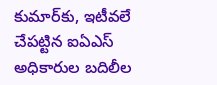కుమార్‌కు, ఇటీవలే చేపట్టిన ఐఏఎస్ అధికారుల బదిలీల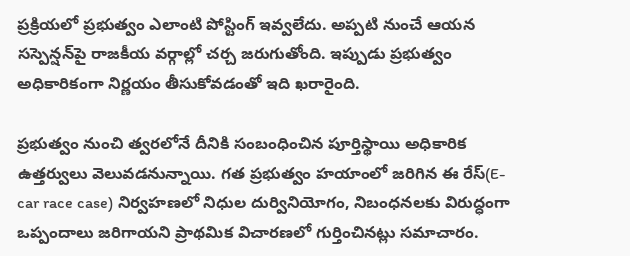ప్రక్రియలో ప్రభుత్వం ఎలాంటి పోస్టింగ్ ఇవ్వలేదు. అప్పటి నుంచే ఆయన సస్పెన్షన్‌పై రాజకీయ వర్గాల్లో చర్చ జరుగుతోంది. ఇప్పుడు ప్రభుత్వం అధికారికంగా నిర్ణయం తీసుకోవడంతో ఇది ఖరారైంది.

ప్రభుత్వం నుంచి త్వరలోనే దీనికి సంబంధించిన పూర్తిస్థాయి అధికారిక ఉత్తర్వులు వెలువడనున్నాయి. గత ప్రభుత్వం హయాంలో జరిగిన ఈ రేస్(E-car race case) నిర్వహణలో నిధుల దుర్వినియోగం, నిబంధనలకు విరుద్ధంగా ఒప్పందాలు జరిగాయని ప్రాథమిక విచారణలో గుర్తించినట్లు సమాచారం.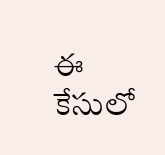ఈ కేసులో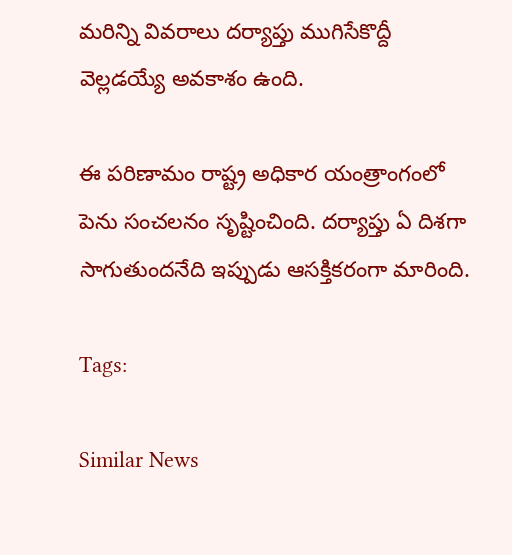మరిన్ని వివరాలు దర్యాప్తు ముగిసేకొద్దీ వెల్లడయ్యే అవకాశం ఉంది.

ఈ పరిణామం రాష్ట్ర అధికార యంత్రాంగంలో పెను సంచలనం సృష్టించింది. దర్యాప్తు ఏ దిశగా సాగుతుందనేది ఇప్పుడు ఆసక్తికరంగా మారింది.

Tags:

Similar News